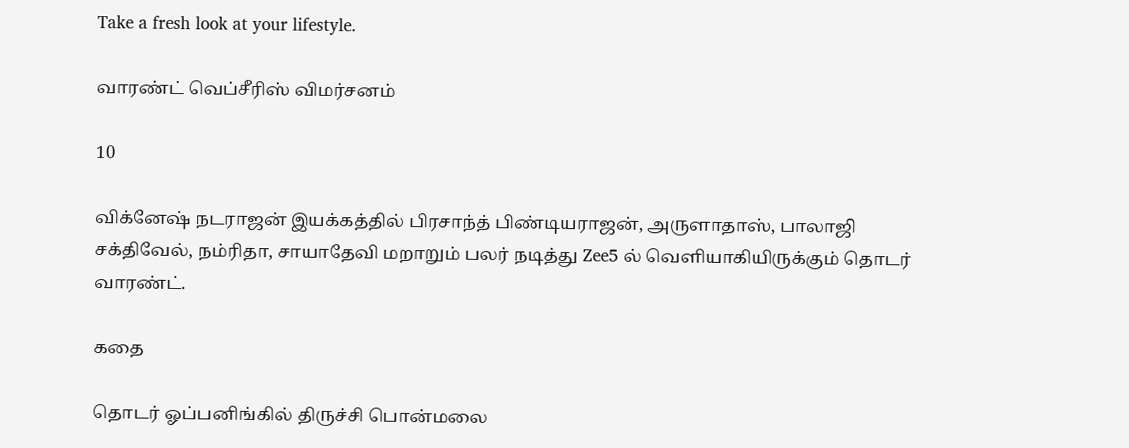Take a fresh look at your lifestyle.

வாரண்ட் வெப்சீரிஸ் விமர்சனம்

10

விக்னேஷ் நடராஜன் இயக்கத்தில் பிரசாந்த் பிண்டியராஜன், அருளாதாஸ், பாலாஜி சக்திவேல், நம்ரிதா, சாயாதேவி மறாறும் பலர் நடித்து Zee5 ல் வெளியாகியிருக்கும் தொடர் வாரண்ட்.

கதை

தொடர் ஓப்பனிங்கில் திருச்சி பொன்மலை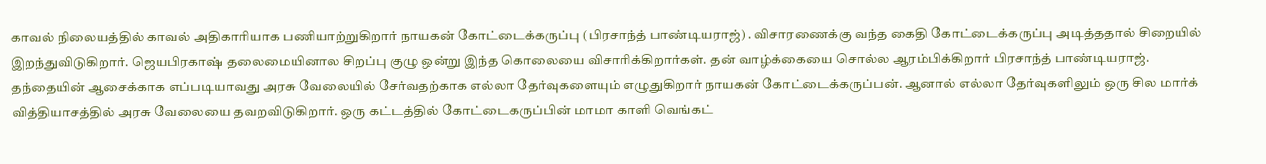காவல் நிலையத்தில் காவல் அதிகாரியாக பணியாற்றுகிறார் நாயகன் கோட்டைக்கருப்பு (பிரசாந்த் பாண்டியராஜ்) . விசாரணைக்கு வந்த கைதி கோட்டைக்கருப்பு அடித்ததால் சிறையில் இறந்துவிடுகிறார். ஜெயபிரகாஷ் தலைமையினால சிறப்பு குழு ஒன்று இந்த கொலையை விசாரிக்கிறார்கள். தன் வாழ்க்கையை சொல்ல ஆரம்பிக்கிறார் பிரசாந்த் பாண்டியராஜ். தந்தையின் ஆசைக்காக எப்படியாவது அரசு வேலையில் சேர்வதற்காக எல்லா தேர்வுகளையும் எழுதுகிறார் நாயகன் கோட்டைக்கருப்பன். ஆனால் எல்லா தேர்வுகளிலும் ஒரு சில மார்க் வித்தியாசத்தில் அரசு வேலையை தவறவிடுகிறார். ஒரு கட்டத்தில் கோட்டைகருப்பின் மாமா காளி வெங்கட்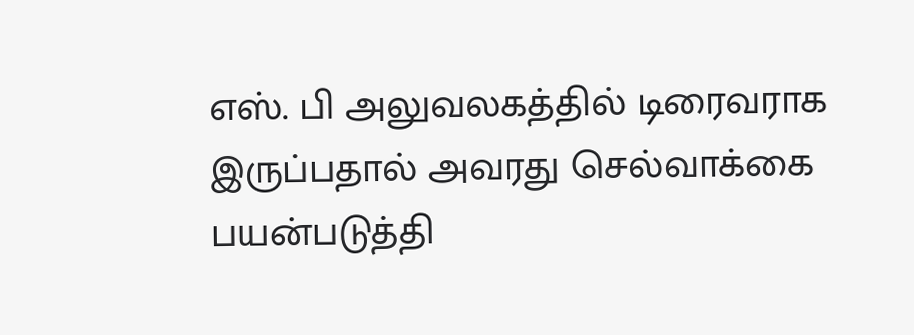எஸ். பி அலுவலகத்தில் டிரைவராக இருப்பதால் அவரது செல்வாக்கை பயன்படுத்தி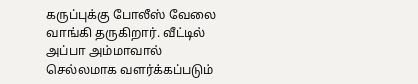கருப்புக்கு போலீஸ் வேலை வாங்கி தருகிறார். வீட்டில் அப்பா அம்மாவால் செல்லமாக வளர்க்கப்படும்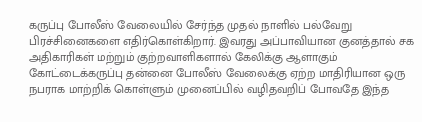கருப்பு போலீஸ் வேலையில் சேர்ந்த முதல் நாளில் பல்வேறு பிரச்சினைகளை எதிர்கொள்கிறார். இவரது அப்பாவியான குனத்தால் சக அதிகாரிகள் மற்றும் குற்றவாளிகளால் கேலிக்கு ஆளாகும் கோட்டைக்கருப்பு தன்னை போலீஸ் வேலைக்கு ஏற்ற மாதிரியான ஒரு நபராக மாற்றிக் கொள்ளும் முனைப்பில் வழிதவறிப் போவதே இந்த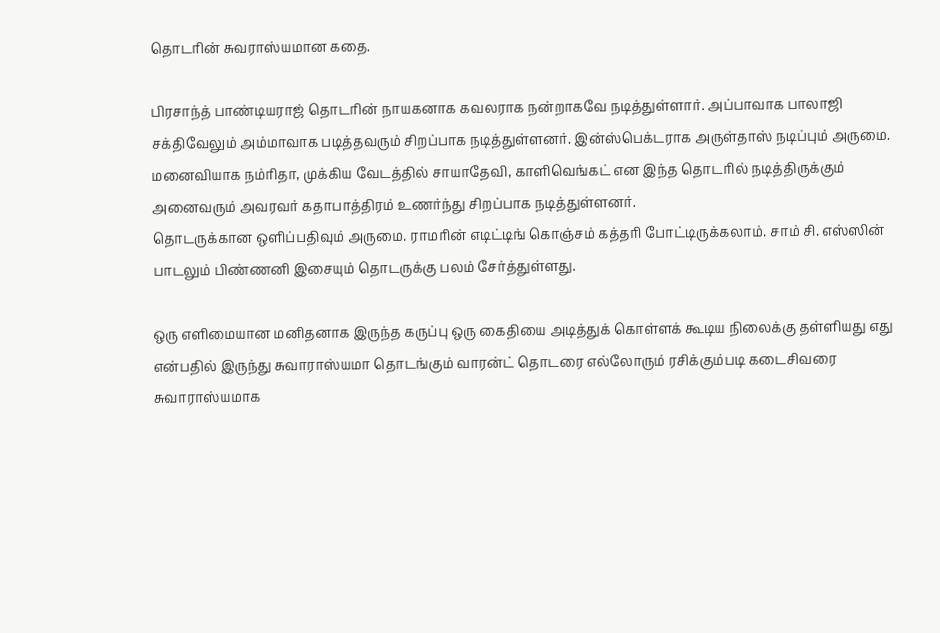தொடரின் சுவராஸ்யமான கதை.

பிரசாந்த் பாண்டியராஜ் தொடரின் நாயகனாக கவலராக நன்றாகவே நடித்துள்ளார். அப்பாவாக பாலாஜி சக்திவேலும் அம்மாவாக படித்தவரும் சிறப்பாக நடித்துள்ளனர். இன்ஸ்பெக்டராக அருள்தாஸ் நடிப்பும் அருமை. மனைவியாக நம்ரிதா, முக்கிய வேடத்தில் சாயாதேவி, காளிவெங்கட் என இந்த தொடரில் நடித்திருக்கும் அனைவரும் அவரவர் கதாபாத்திரம் உணர்ந்து சிறப்பாக நடித்துள்ளனர்.
தொடருக்கான ஒளிப்பதிவும் அருமை. ராமரின் எடிட்டிங் கொஞ்சம் கத்தரி போட்டிருக்கலாம். சாம் சி. எஸ்ஸின் பாடலும் பிண்ணனி இசையும் தொடருக்கு பலம் சேர்த்துள்ளது.

ஒரு எளிமையான மனிதனாக இருந்த கருப்பு ஒரு கைதியை அடித்துக் கொள்ளக் கூடிய நிலைக்கு தள்ளியது எது என்பதில் இருந்து சுவாராஸ்யமா தொடங்கும் வாரன்ட் தொடரை எல்லோரும் ரசிக்கும்படி கடைசிவரை சுவாராஸ்யமாக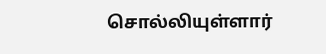சொல்லியுள்ளார்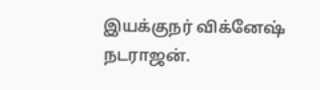இயக்குநர் விக்னேஷ் நடராஜன்.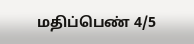மதிப்பெண் 4/5